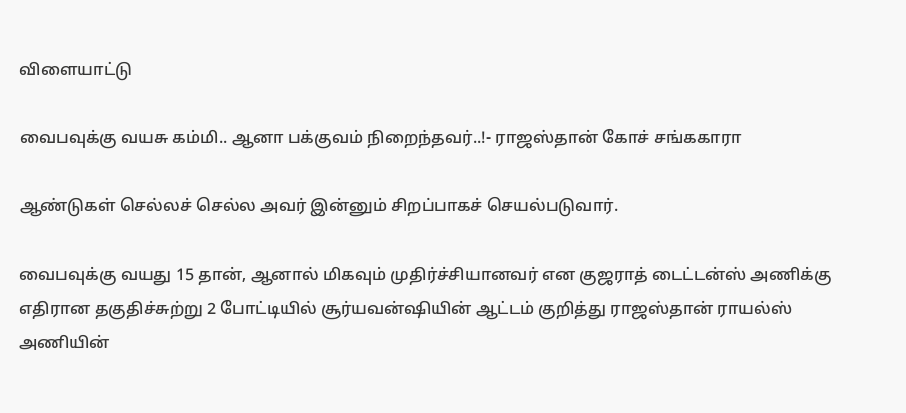விளையாட்டு

வைபவுக்கு வயசு கம்மி.. ஆனா பக்குவம் நிறைந்தவர்..!- ராஜஸ்தான் கோச் சங்ககாரா

ஆண்டுகள் செல்லச் செல்ல அவர் இன்னும் சிறப்பாகச் செயல்படுவார்.

வைபவுக்கு வயது 15 தான், ஆனால் மிகவும் முதிர்ச்சியானவர் என குஜராத் டைட்டன்ஸ் அணிக்கு எதிரான தகுதிச்சுற்று 2 போட்டியில் சூர்யவன்ஷியின் ஆட்டம் குறித்து ராஜஸ்தான் ராயல்ஸ் அணியின்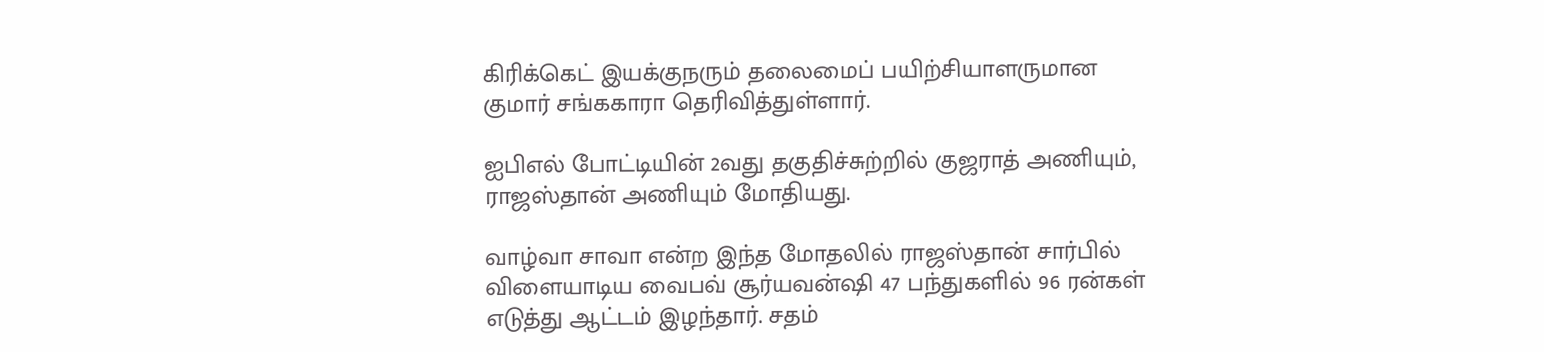கிரிக்கெட் இயக்குநரும் தலைமைப் பயிற்சியாளருமான குமார் சங்ககாரா தெரிவித்துள்ளார்.

ஐபிஎல் போட்டியின் 2வது தகுதிச்சுற்றில் குஜராத் அணியும், ராஜஸ்தான் அணியும் மோதியது.

வாழ்வா சாவா என்ற இந்த மோதலில் ராஜஸ்தான் சார்பில் விளையாடிய வைபவ் சூர்யவன்ஷி 47 பந்துகளில் 96 ரன்கள் எடுத்து ஆட்டம் இழந்தார். சதம்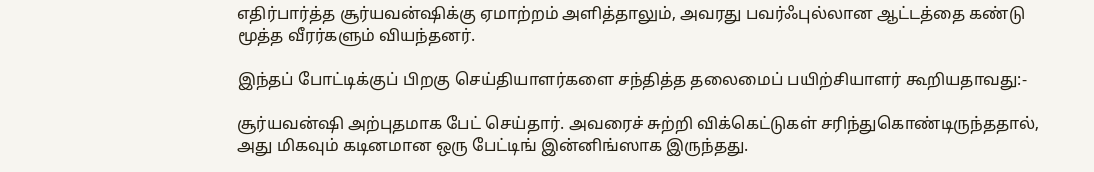எதிர்பார்த்த சூர்யவன்ஷிக்கு ஏமாற்றம் அளித்தாலும், அவரது பவர்ஃபுல்லான ஆட்டத்தை கண்டு மூத்த வீரர்களும் வியந்தனர்.

இந்தப் போட்டிக்குப் பிறகு செய்தியாளர்களை சந்தித்த தலைமைப் பயிற்சியாளர் கூறியதாவது:-

சூர்யவன்ஷி அற்புதமாக பேட் செய்தார். அவரைச் சுற்றி விக்கெட்டுகள் சரிந்துகொண்டிருந்ததால், அது மிகவும் கடினமான ஒரு பேட்டிங் இன்னிங்ஸாக இருந்தது.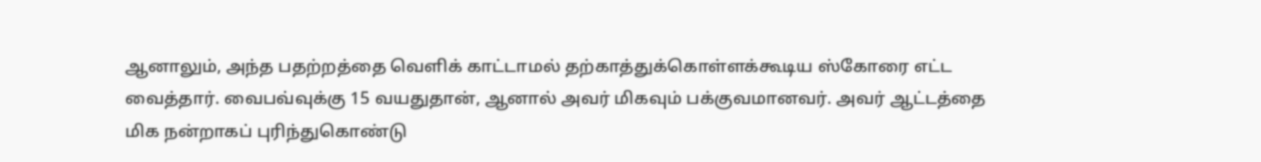ஆனாலும், அந்த பதற்றத்தை வெளிக் காட்டாமல் தற்காத்துக்கொள்ளக்கூடிய ஸ்கோரை எட்ட வைத்தார். வைபவ்வுக்கு 15 வயதுதான், ஆனால் அவர் மிகவும் பக்குவமானவர். அவர் ஆட்டத்தை மிக நன்றாகப் புரிந்துகொண்டு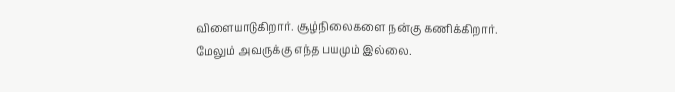விளையாடுகிறார். சூழ்நிலைகளை நன்கு கணிக்கிறார். மேலும் அவருக்கு எந்த பயமும் இல்லை.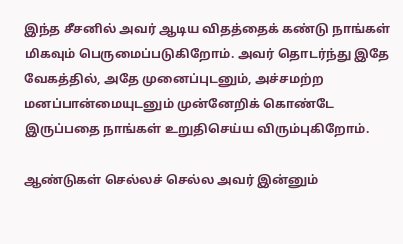இந்த சீசனில் அவர் ஆடிய விதத்தைக் கண்டு நாங்கள் மிகவும் பெருமைப்படுகிறோம். அவர் தொடர்ந்து இதே வேகத்தில், அதே முனைப்புடனும், அச்சமற்ற மனப்பான்மையுடனும் முன்னேறிக் கொண்டே இருப்பதை நாங்கள் உறுதிசெய்ய விரும்புகிறோம்.

ஆண்டுகள் செல்லச் செல்ல அவர் இன்னும்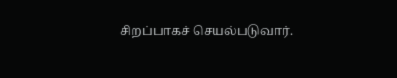சிறப்பாகச் செயல்படுவார்.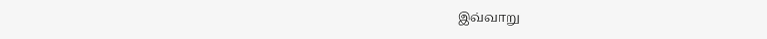இவ்வாறு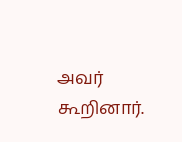அவர் கூறினார்.